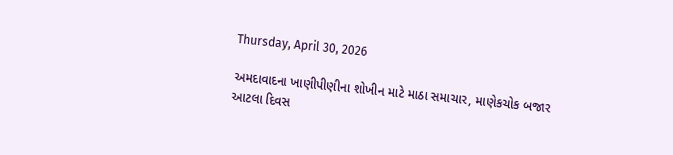Thursday, April 30, 2026

અમદાવાદના ખાણીપીણીના શોખીન માટે માઠા સમાચાર, માણેકચોક બજાર આટલા દિવસ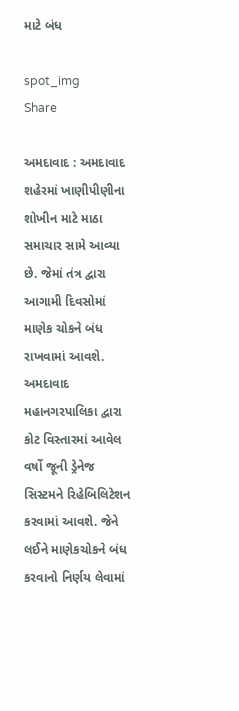માટે બંધ

spot_img
Share

અમદાવાદ : અમદાવાદ શહેરમાં ખાણીપીણીના શોખીન માટે માઠા સમાચાર સામે આવ્યા છે. જેમાં તંત્ર દ્વારા આગામી દિવસોમાં માણેક ચોકને બંધ રાખવામાં આવશે. અમદાવાદ મહાનગરપાલિકા દ્વારા કોટ વિસ્તારમાં આવેલ વર્ષો જૂની ડ્રેનેજ સિસ્ટમને રિહેબિલિટેશન કરવામાં આવશે. જેને લઈને માણેકચોકને બંધ કરવાનો નિર્ણય લેવામાં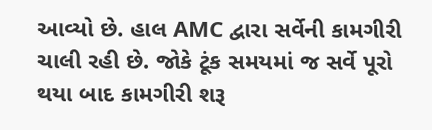આવ્યો છે. હાલ AMC દ્વારા સર્વેની કામગીરી ચાલી રહી છે. જોકે ટૂંક સમયમાં જ સર્વે પૂરો થયા બાદ કામગીરી શરૂ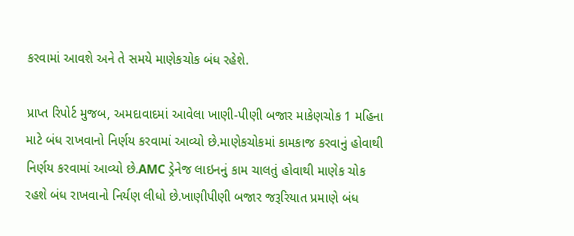કરવામાં આવશે અને તે સમયે માણેકચોક બંધ રહેશે.

પ્રાપ્ત રિપોર્ટ મુજબ, અમદાવાદમાં આવેલા ખાણી-પીણી બજાર માકેણચોક 1 મહિના માટે બંધ રાખવાનો નિર્ણય કરવામાં આવ્યો છે.માણેકચોકમાં કામકાજ કરવાનું હોવાથી નિર્ણય કરવામાં આવ્યો છે.AMC ડ્રેનેજ લાઇનનું કામ ચાલતું હોવાથી માણેક ચોક રહશે બંધ રાખવાનો નિર્યણ લીધો છે.ખાણીપીણી બજાર જરૂરિયાત પ્રમાણે બંધ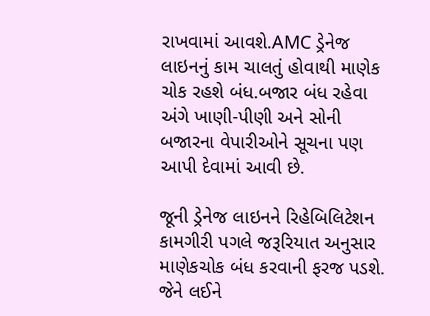રાખવામાં આવશે.AMC ડ્રેનેજ લાઇનનું કામ ચાલતું હોવાથી માણેક ચોક રહશે બંધ.બજાર બંધ રહેવા અંગે ખાણી-પીણી અને સોની બજારના વેપારીઓને સૂચના પણ આપી દેવામાં આવી છે.

જૂની ડ્રેનેજ લાઇનને રિહેબિલિટેશન કામગીરી પગલે જરૂરિયાત અનુસાર માણેકચોક બંધ કરવાની ફરજ પડશે. જેને લઈને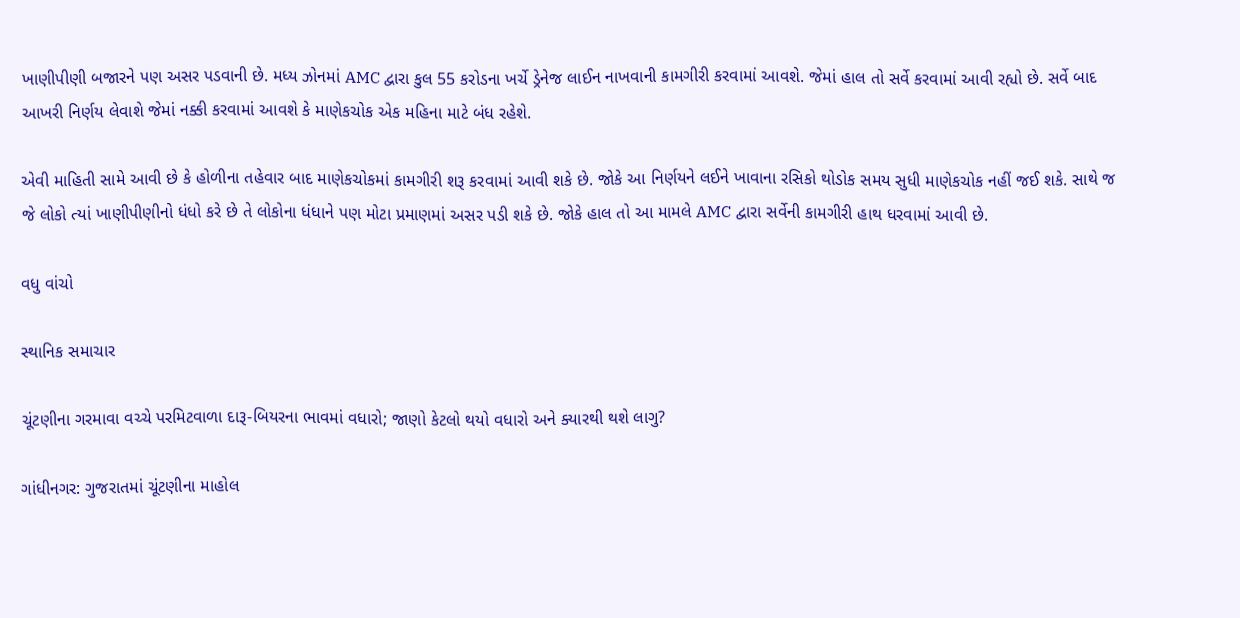ખાણીપીણી બજારને પણ અસર પડવાની છે. મધ્ય ઝોનમાં AMC દ્વારા કુલ 55 કરોડના ખર્ચે ડ્રેનેજ લાઈન નાખવાની કામગીરી કરવામાં આવશે. જેમાં હાલ તો સર્વે કરવામાં આવી રહ્યો છે. સર્વે બાદ આખરી નિર્ણય લેવાશે જેમાં નક્કી કરવામાં આવશે કે માણેકચોક એક મહિના માટે બંધ રહેશે.

એવી માહિતી સામે આવી છે કે હોળીના તહેવાર બાદ માણેકચોકમાં કામગીરી શરૂ કરવામાં આવી શકે છે. જોકે આ નિર્ણયને લઈને ખાવાના રસિકો થોડોક સમય સુધી માણેકચોક નહીં જઈ શકે. સાથે જ જે લોકો ત્યાં ખાણીપીણીનો ધંધો કરે છે તે લોકોના ધંધાને પણ મોટા પ્રમાણમાં અસર પડી શકે છે. જોકે હાલ તો આ મામલે AMC દ્વારા સર્વેની કામગીરી હાથ ધરવામાં આવી છે.

વધુ વાંચો

સ્થાનિક સમાચાર

ચૂંટણીના ગરમાવા વચ્ચે પરમિટવાળા દારૂ-બિયરના ભાવમાં વધારો; જાણો કેટલો થયો વધારો અને ક્યારથી થશે લાગુ?

ગાંધીનગર: ગુજરાતમાં ચૂંટણીના માહોલ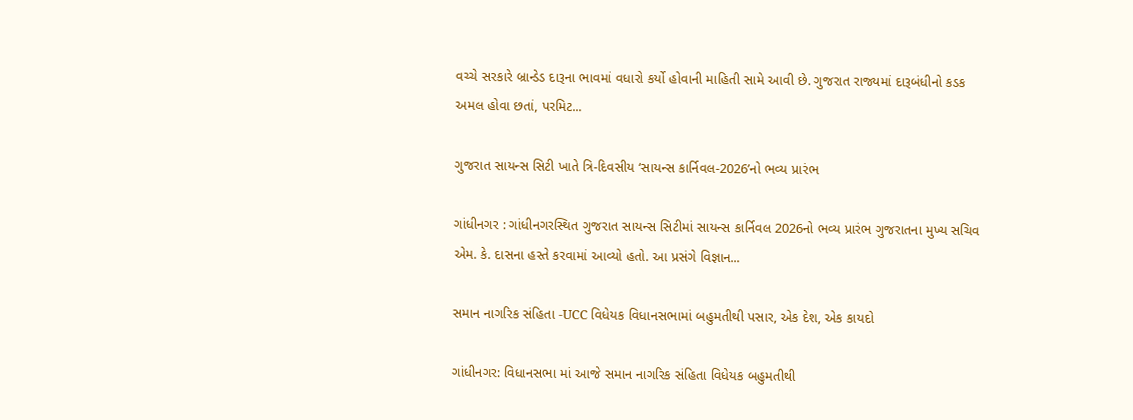વચ્ચે સરકારે બ્રાન્ડેડ દારૂના ભાવમાં વધારો કર્યો હોવાની માહિતી સામે આવી છે. ગુજરાત રાજ્યમાં દારૂબંધીનો કડક અમલ હોવા છતાં, પરમિટ...

ગુજરાત સાયન્સ સિટી ખાતે ત્રિ-દિવસીય ‘સાયન્સ કાર્નિવલ-2026’નો ભવ્ય પ્રારંભ

ગાંધીનગર : ગાંધીનગરસ્થિત ગુજરાત સાયન્સ સિટીમાં સાયન્સ કાર્નિવલ 2026નો ભવ્ય પ્રારંભ ગુજરાતના મુખ્ય સચિવ એમ. કે. દાસના હસ્તે કરવામાં આવ્યો હતો. આ પ્રસંગે વિજ્ઞાન...

સમાન નાગરિક સંહિતા -UCC વિધેયક વિધાનસભામાં બહુમતીથી પસાર, એક દેશ, એક કાયદો

ગાંધીનગર: વિધાનસભા માં આજે સમાન નાગરિક સંહિતા વિધેયક બહુમતીથી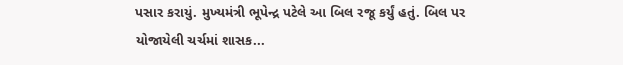પસાર કરાયું. મુખ્યમંત્રી ભૂપેન્દ્ર પટેલે આ બિલ રજૂ કર્યું હતું. બિલ પર યોજાયેલી ચર્ચમાં શાસક...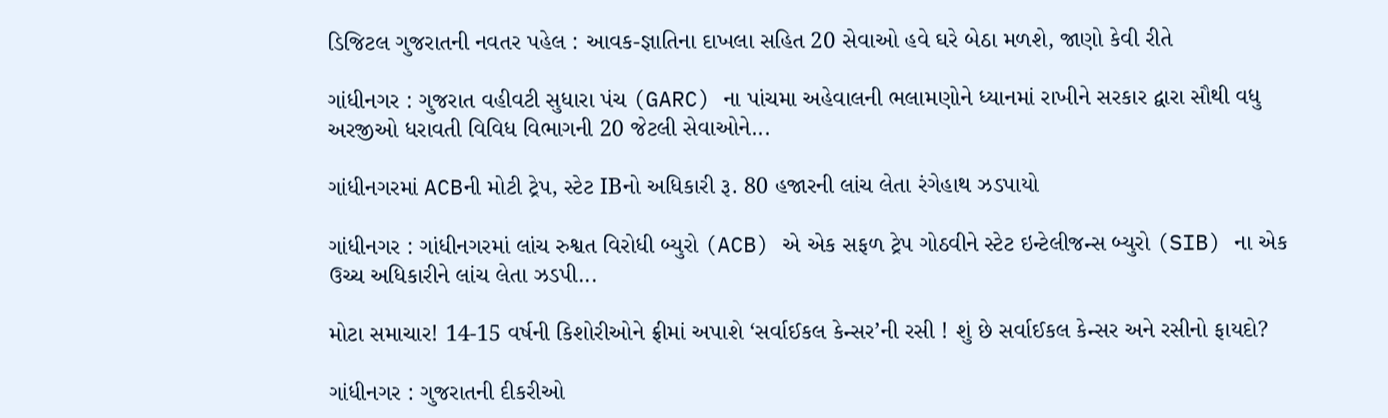ડિજિટલ ગુજરાતની નવતર પહેલ : આવક-જ્ઞાતિના દાખલા સહિત 20 સેવાઓ હવે ઘરે બેઠા મળશે, જાણો કેવી રીતે

ગાંધીનગર : ગુજરાત વહીવટી સુધારા પંચ (GARC) ના પાંચમા અહેવાલની ભલામણોને ધ્યાનમાં રાખીને સરકાર દ્વારા સૌથી વધુ અરજીઓ ધરાવતી વિવિધ વિભાગની 20 જેટલી સેવાઓને...

ગાંધીનગરમાં ACBની મોટી ટ્રેપ, સ્ટેટ IBનો અધિકારી રૂ. 80 હજારની લાંચ લેતા રંગેહાથ ઝડપાયો

ગાંધીનગર : ગાંધીનગરમાં લાંચ રુશ્વત વિરોધી બ્યુરો (ACB) એ એક સફળ ટ્રેપ ગોઠવીને સ્ટેટ ઇન્ટેલીજન્સ બ્યુરો (SIB) ના એક ઉચ્ચ અધિકારીને લાંચ લેતા ઝડપી...

મોટા સમાચાર! 14-15 વર્ષની કિશોરીઓને ફ્રીમાં અપાશે ‘સર્વાઈકલ કેન્સર’ની રસી ! શું છે સર્વાઈકલ કેન્સર અને રસીનો ફાયદો?

ગાંધીનગર : ગુજરાતની દીકરીઓ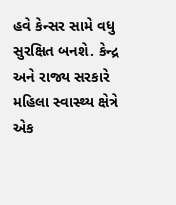હવે કેન્સર સામે વધુ સુરક્ષિત બનશે. કેન્દ્ર અને રાજ્ય સરકારે મહિલા સ્વાસ્થ્ય ક્ષેત્રે એક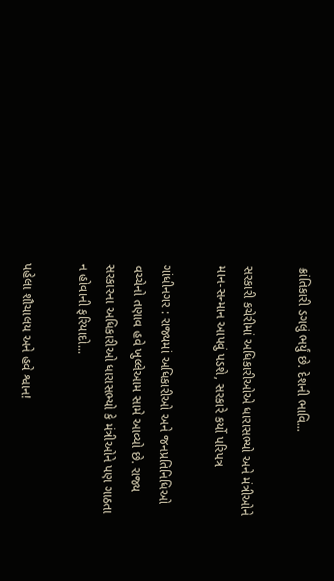ક્રાંતિકારી ડગલું ભર્યું છે. દેશની ભાવિ...

સરકારી કચેરીમાં અધિકારીઓએ ધારાસભ્યો અને મંત્રીઓને માન-સન્માન આપવું પડશે, સરકારે કર્યો પરિપત્ર

ગાંધીનગર : રાજ્યમાં અધિકારીઓ અને જનપ્રતિનિધિઓ વચ્ચેનો તણાવ હવે ખુલ્લેઆમ સામે આવ્યો છે. રાજ્ય સરકારના અધિકારીઓ ધારાસભ્યો કે મંત્રીઓને પણ ગાઠતા ન હોવાની ફરિયાદો...

પહેલા શૌચાલય અને હવે શ્વાન!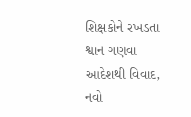શિક્ષકોને રખડતા શ્વાન ગણવા આદેશથી વિવાદ, નવો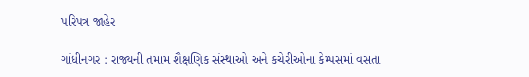પરિપત્ર જાહેર

ગાંધીનગર : રાજ્યની તમામ શૈક્ષણિક સંસ્થાઓ અને કચેરીઓના કેમ્પસમાં વસતા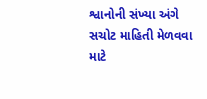શ્વાનોની સંખ્યા અંગે સચોટ માહિતી મેળવવા માટે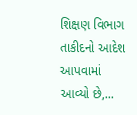શિક્ષણ વિભાગ તાકીદનો આદેશ આપવામાં આવ્યો છે,...